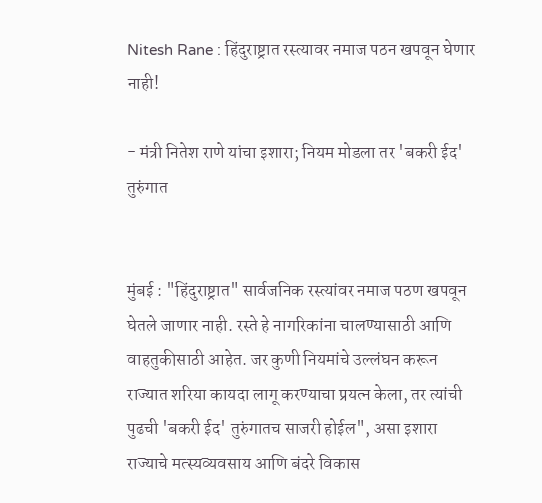Nitesh Rane : हिंदुराष्ट्रात रस्त्यावर नमाज पठन खपवून घेणार नाही!

- मंत्री नितेश राणे यांचा इशारा; नियम मोडला तर 'बकरी ईद' तुरुंगात


मुंबई : "हिंदुराष्ट्रात" सार्वजनिक रस्त्यांवर नमाज पठण खपवून घेतले जाणार नाही. रस्ते हे नागरिकांना चालण्यासाठी आणि वाहतुकीसाठी आहेत. जर कुणी नियमांचे उल्लंघन करून राज्यात शरिया कायदा लागू करण्याचा प्रयत्न केला, तर त्यांची पुढची 'बकरी ईद' तुरुंगातच साजरी होईल", असा इशारा राज्याचे मत्स्यव्यवसाय आणि बंदरे विकास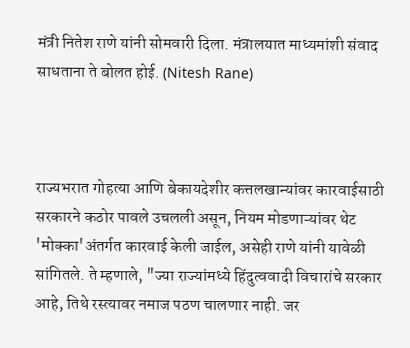मंत्री नितेश राणे यांनी सोमवारी दिला. मंत्रालयात माध्यमांशी संवाद साधताना ते बोलत होई. (Nitesh Rane)



राज्यभरात गोहत्या आणि बेकायदेशीर कत्तलखान्यांवर कारवाईसाठी सरकारने कठोर पावले उचलली असून, नियम मोडणाऱ्यांवर थेट 'मोक्का'अंतर्गत कारवाई केली जाईल, असेही राणे यांनी यावेळी सांगितले. ते म्हणाले, "ज्या राज्यांमध्ये हिंदुत्ववादी विचारांचे सरकार आहे, तिथे रस्त्यावर नमाज पठण चालणार नाही. जर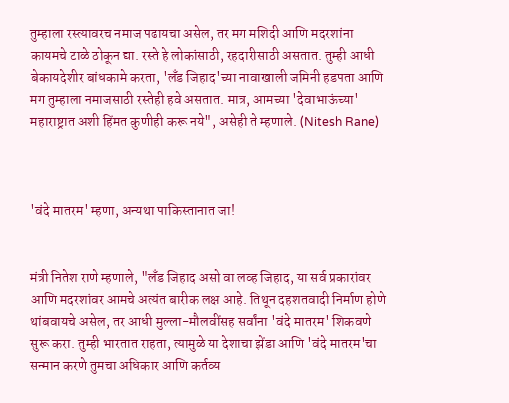तुम्हाला रस्त्यावरच नमाज पढायचा असेल, तर मग मशिदी आणि मदरशांना कायमचे टाळे ठोकून द्या. रस्ते हे लोकांसाठी, रहदारीसाठी असतात. तुम्ही आधी बेकायदेशीर बांधकामे करता, 'लँड जिहाद'च्या नावाखाली जमिनी हडपता आणि मग तुम्हाला नमाजसाठी रस्तेही हवे असतात. मात्र, आमच्या 'देवाभाऊंच्या' महाराष्ट्रात अशी हिंमत कुणीही करू नये", असेही ते म्हणाले. (Nitesh Rane)



'वंदे मातरम' म्हणा, अन्यथा पाकिस्तानात जा!


मंत्री नितेश राणे म्हणाले, "लँड जिहाद असो वा लव्ह जिहाद, या सर्व प्रकारांवर आणि मदरशांवर आमचे अत्यंत बारीक लक्ष आहे. तिथून दहशतवादी निर्माण होणे थांबवायचे असेल, तर आधी मुल्ला-मौलवींसह सर्वांना 'वंदे मातरम' शिकवणे सुरू करा. तुम्ही भारतात राहता, त्यामुळे या देशाचा झेंडा आणि 'वंदे मातरम'चा सन्मान करणे तुमचा अधिकार आणि कर्तव्य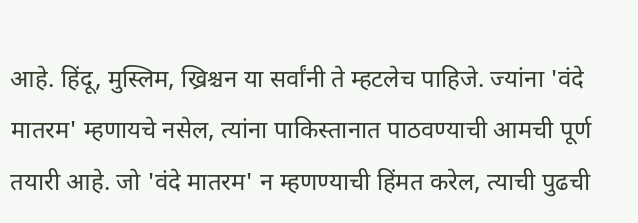आहे. हिंदू, मुस्लिम, ख्रिश्चन या सर्वांनी ते म्हटलेच पाहिजे. ज्यांना 'वंदे मातरम' म्हणायचे नसेल, त्यांना पाकिस्तानात पाठवण्याची आमची पूर्ण तयारी आहे. जो 'वंदे मातरम' न म्हणण्याची हिंमत करेल, त्याची पुढची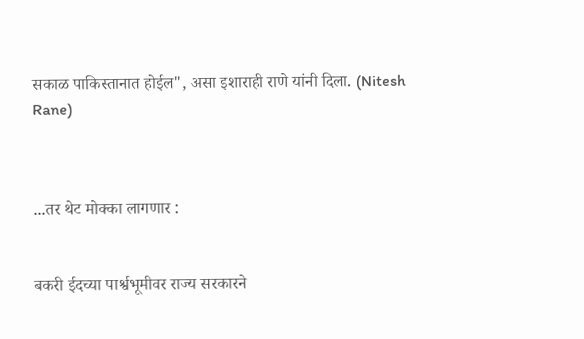सकाळ पाकिस्तानात होईल", असा इशाराही राणे यांनी दिला. (Nitesh Rane)



...तर थेट मोक्का लागणार :


बकरी ईदच्या पार्श्वभूमीवर राज्य सरकारने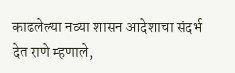काढलेल्या नव्या शासन आदेशाचा संदर्भ देत राणे म्हणाले,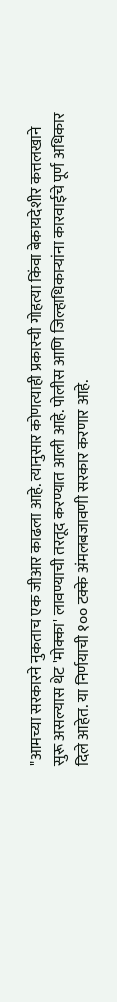"आमच्या सरकारने नुकताच एक जीआर काढला आहे. त्यानुसार कोणत्याही प्रकारची गोहत्या किंवा बेकायदेशीर कत्तलखाने सुरू असल्यास थेट 'मोक्का' लावण्याची तरतूद करण्यात आली आहे. पोलीस आणि जिल्हाधिकाऱ्यांना कारवाईचे पूर्ण अधिकार दिले आहेत. या निर्णयाची १०० टक्के अंमलबजावणी सरकार करणार आहे.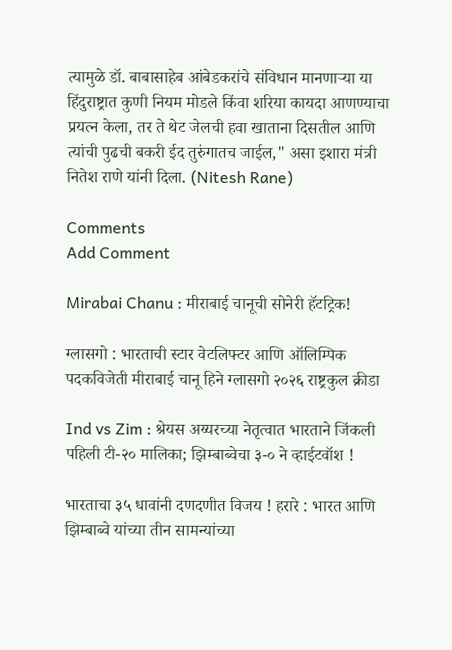त्यामुळे डॉ. बाबासाहेब आंबेडकरांचे संविधान मानणाऱ्या या हिंदुराष्ट्रात कुणी नियम मोडले किंवा शरिया कायदा आणण्याचा प्रयत्न केला, तर ते थेट जेलची हवा खाताना दिसतील आणि त्यांची पुढची बकरी ईद तुरुंगातच जाईल," असा इशारा मंत्री नितेश राणे यांनी दिला. (Nitesh Rane)

Comments
Add Comment

Mirabai Chanu : मीराबाई चानूची सोनेरी हॅटट्रिक!

ग्लासगो : भारताची स्टार वेटलिफ्टर आणि ऑलिम्पिक पदकविजेती मीराबाई चानू हिने ग्लासगो २०२६ राष्ट्रकुल क्रीडा

Ind vs Zim : श्रेयस अय्यरच्या नेतृत्वात भारताने जिंकली पहिली टी-२० मालिका; झिम्बाब्वेचा ३-० ने व्हाईटवॉश !

भारताचा ३५ धावांनी दणदणीत विजय ! हरारे : भारत आणि झिम्बाब्वे यांच्या तीन सामन्यांच्या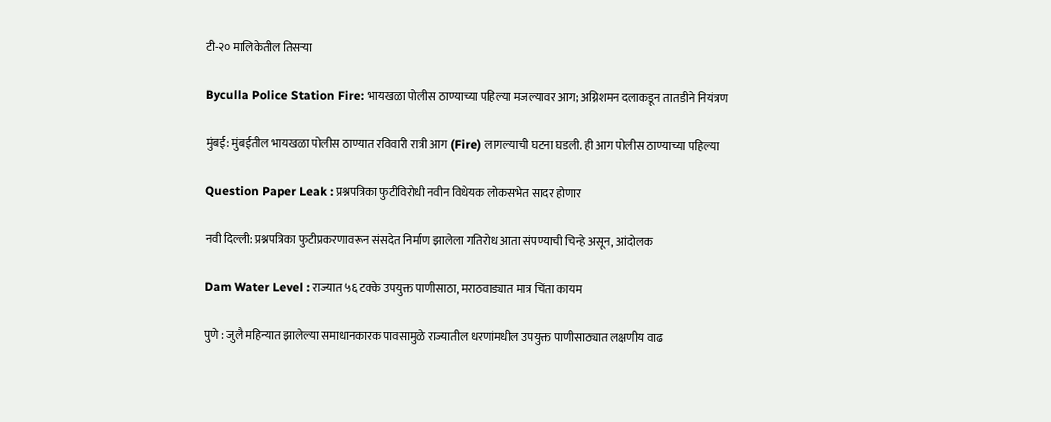टी-२० मालिकेतील तिसऱ्या

Byculla Police Station Fire: भायखळा पोलीस ठाण्याच्या पहिल्या मजल्यावर आग; अग्निशमन दलाकडून तातडीने नियंत्रण

मुंबई: मुंबईतील भायखळा पोलीस ठाण्यात रविवारी रात्री आग (Fire) लागल्याची घटना घडली. ही आग पोलीस ठाण्याच्या पहिल्या

Question Paper Leak : प्रश्नपत्रिका फुटीविरोधी नवीन विधेयक लोकसभेत सादर होणार

नवी दिल्ली: प्रश्नपत्रिका फुटीप्रकरणावरून संसदेत निर्माण झालेला गतिरोध आता संपण्याची चिन्हे असून, आंदोलक

Dam Water Level : राज्यात ५६ टक्के उपयुक्त पाणीसाठा, मराठवाड्यात मात्र चिंता कायम

पुणे : जुलै महिन्यात झालेल्या समाधानकारक पावसामुळे राज्यातील धरणांमधील उपयुक्त पाणीसाठ्यात लक्षणीय वाढ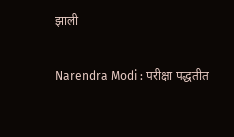झाली

Narendra Modi : परीक्षा पद्धतीत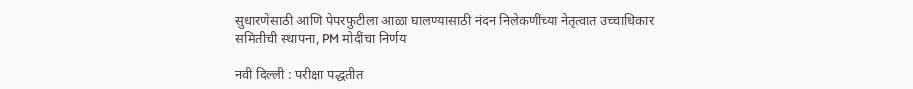सुधारणेसाठी आणि पेपरफुटीला आळा घालण्यासाठी नंदन निलेकणींच्या नेतृत्वात उच्चाधिकार समितीची स्थापना, PM मोदींचा निर्णय

नवी दिल्ली : परीक्षा पद्धतीत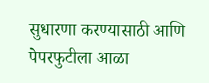सुधारणा करण्यासाठी आणि पेपरफुटीला आळा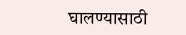घालण्यासाठी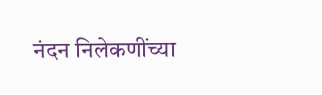नंदन निलेकणींच्या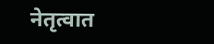नेतृत्वात